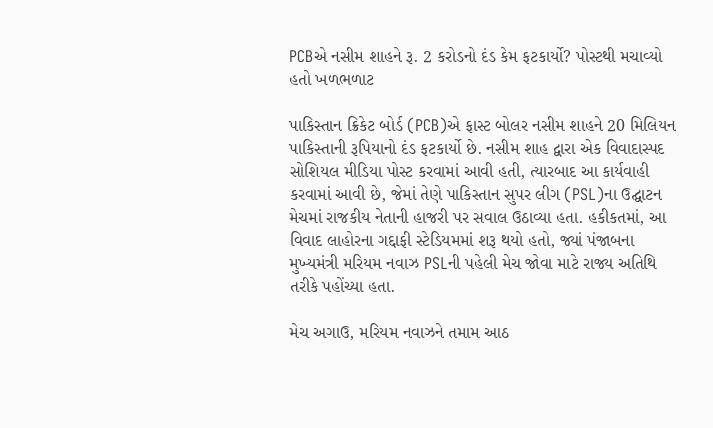PCBએ નસીમ શાહને રૂ. 2 કરોડનો દંડ કેમ ફટકાર્યો? પોસ્ટથી મચાવ્યો હતો ખળભળાટ

પાકિસ્તાન ક્રિકેટ બોર્ડ (PCB)એ ફાસ્ટ બોલર નસીમ શાહને 20 મિલિયન પાકિસ્તાની રૂપિયાનો દંડ ફટકાર્યો છે. નસીમ શાહ દ્વારા એક વિવાદાસ્પદ સોશિયલ મીડિયા પોસ્ટ કરવામાં આવી હતી, ત્યારબાદ આ કાર્યવાહી કરવામાં આવી છે, જેમાં તેણે પાકિસ્તાન સુપર લીગ (PSL)ના ઉદ્ઘાટન મેચમાં રાજકીય નેતાની હાજરી પર સવાલ ઉઠાવ્યા હતા. હકીકતમાં, આ વિવાદ લાહોરના ગદ્દાફી સ્ટેડિયમમાં શરૂ થયો હતો, જ્યાં પંજાબના મુખ્યમંત્રી મરિયમ નવાઝ PSLની પહેલી મેચ જોવા માટે રાજ્ય અતિથિ તરીકે પહોંચ્યા હતા.

મેચ અગાઉ, મરિયમ નવાઝને તમામ આઠ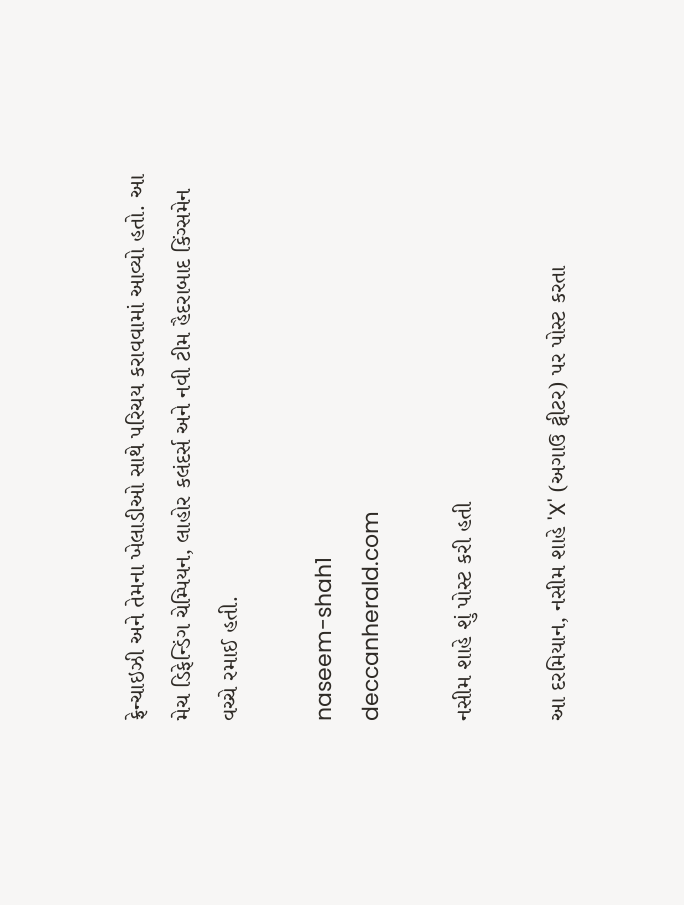ફ્રેન્ચાઇઝી અને તેમના ખેલાડીઓ સાથે પરિચય કરાવવામાં આવ્યો હતો. આ મેચ ડિફેન્ડિંગ ચેમ્પિયન, લાહોર કલંદર્સ અને નવી ટીમ હૈદરાબાદ કિંગ્સમેન વચ્ચે રમાઈ હતી.

naseem-shah1
deccanherald.com

નસીમ શાહે શું પોસ્ટ કરી હતી

આ દરમિયાન, નસીમ શાહે 'X' (અગાઉ ટ્વીટર) પર પોસ્ટ કરતા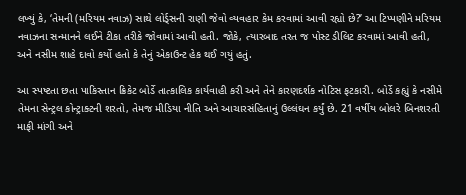લખ્યું કે, ‘તેમની (મરિયમ નવાઝ) સાથે લોર્ડ્સની રાણી જેવો વ્યવહાર કેમ કરવામાં આવી રહ્યો છે?’ આ ટિપ્પણીને મરિયમ નવાઝના સન્માનને લઈને ટીકા તરીકે જોવામાં આવી હતી. જોકે, ત્યારબાદ તરત જ પોસ્ટ ડીલિટ કરવામાં આવી હતી, અને નસીમ શાહે દાવો કર્યો હતો કે તેનું એકાઉન્ટ હેક થઈ ગયું હતું.

આ સ્પષ્ટતા છતા પાકિસ્તાન ક્રિકેટ બોર્ડે તાત્કાલિક કાર્યવાહી કરી અને તેને કારણદર્શક નોટિસ ફટકારી. બોર્ડે કહ્યું કે નસીમે તેમના સેન્ટ્રલ કોન્ટ્રાક્ટની શરતો, તેમજ મીડિયા નીતિ અને આચારસંહિતાનું ઉલ્લંઘન કર્યું છે. 21 વર્ષીય બોલરે બિનશરતી માફી માંગી અને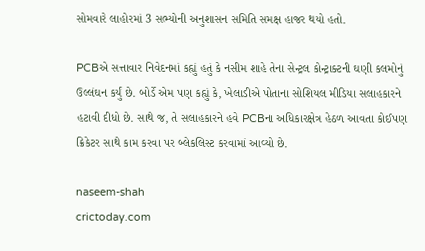સોમવારે લાહોરમાં 3 સભ્યોની અનુશાસન સમિતિ સમક્ષ હાજર થયો હતો.

PCBએ સત્તાવાર નિવેદનમાં કહ્યું હતું કે નસીમ શાહે તેના સેન્ટ્રલ કોન્ટ્રાક્ટની ઘણી કલમોનું ઉલ્લંઘન કર્યું છે. બોર્ડે એમ પણ કહ્યું કે, ખેલાડીએ પોતાના સોશિયલ મીડિયા સલાહકારને હટાવી દીધો છે. સાથે જ, તે સલાહકારને હવે PCBના અધિકારક્ષેત્ર હેઠળ આવતા કોઈપણ ક્રિકેટર સાથે કામ કરવા પર બ્લેકલિસ્ટ કરવામાં આવ્યો છે.

naseem-shah
crictoday.com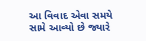આ વિવાદ એવા સમયે સામે આવ્યો છે જ્યારે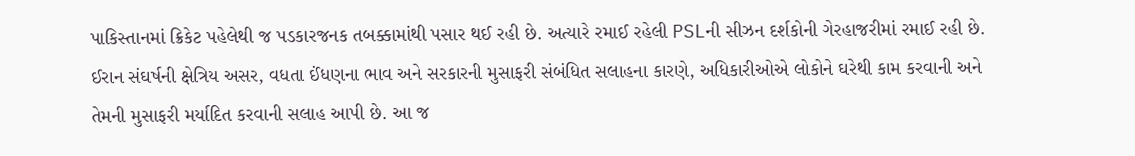પાકિસ્તાનમાં ક્રિકેટ પહેલેથી જ પડકારજનક તબક્કામાંથી પસાર થઈ રહી છે. અત્યારે રમાઈ રહેલી PSLની સીઝન દર્શકોની ગેરહાજરીમાં રમાઈ રહી છે. ઈરાન સંઘર્ષની ક્ષેત્રિય અસર, વધતા ઈંધણના ભાવ અને સરકારની મુસાફરી સંબંધિત સલાહના કારણે, અધિકારીઓએ લોકોને ઘરેથી કામ કરવાની અને તેમની મુસાફરી મર્યાદિત કરવાની સલાહ આપી છે. આ જ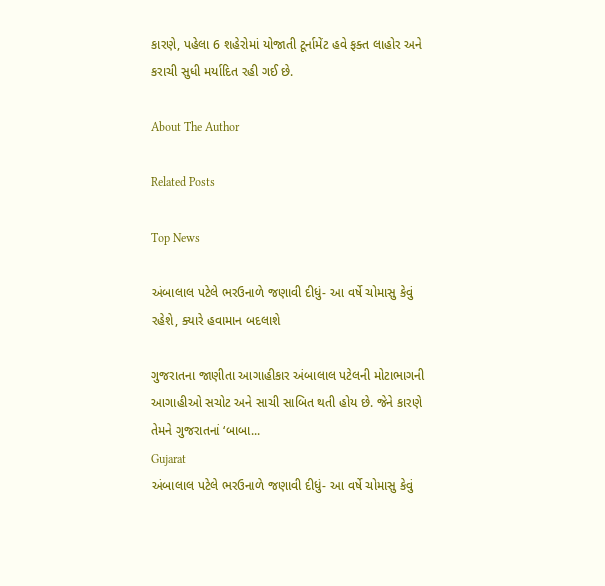કારણે, પહેલા 6 શહેરોમાં યોજાતી ટૂર્નામેંટ હવે ફક્ત લાહોર અને કરાચી સુધી મર્યાદિત રહી ગઈ છે.

About The Author

Related Posts

Top News

અંબાલાલ પટેલે ભરઉનાળે જણાવી દીધું- આ વર્ષે ચોમાસુ કેવું રહેશે, ક્યારે હવામાન બદલાશે

ગુજરાતના જાણીતા આગાહીકાર અંબાલાલ પટેલની મોટાભાગની આગાહીઓ સચોટ અને સાચી સાબિત થતી હોય છે. જેને કારણે તેમને ગુજરાતનાં ‘બાબા...
Gujarat
અંબાલાલ પટેલે ભરઉનાળે જણાવી દીધું- આ વર્ષે ચોમાસુ કેવું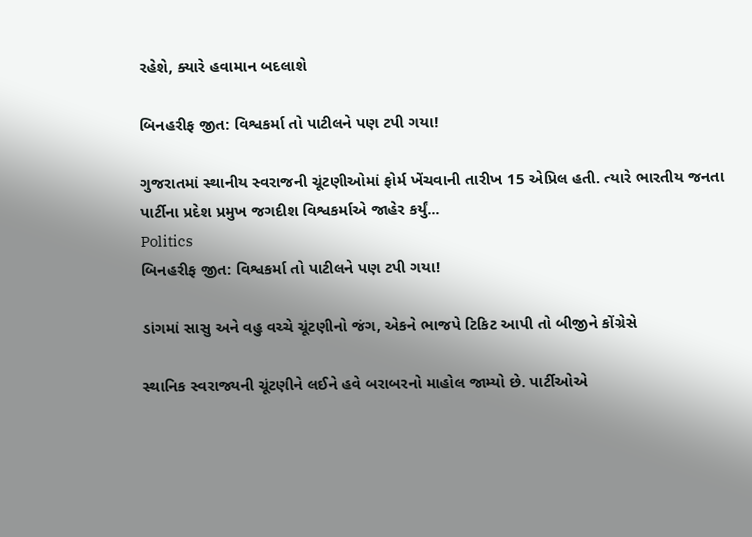રહેશે, ક્યારે હવામાન બદલાશે

બિનહરીફ જીત: વિશ્વકર્મા તો પાટીલને પણ ટપી ગયા!

ગુજરાતમાં સ્થાનીય સ્વરાજની ચૂંટણીઓમાં ફોર્મ ખેંચવાની તારીખ 15 એપ્રિલ હતી. ત્યારે ભારતીય જનતા પાર્ટીના પ્રદેશ પ્રમુખ જગદીશ વિશ્વકર્માએ જાહેર કર્યું...
Politics
બિનહરીફ જીત: વિશ્વકર્મા તો પાટીલને પણ ટપી ગયા!

ડાંગમાં સાસુ અને વહુ વચ્ચે ચૂંટણીનો જંગ, એકને ભાજપે ટિકિટ આપી તો બીજીને કોંગ્રેસે

સ્થાનિક સ્વરાજ્યની ચૂંટણીને લઈને હવે બરાબરનો માહોલ જામ્યો છે. પાર્ટીઓએ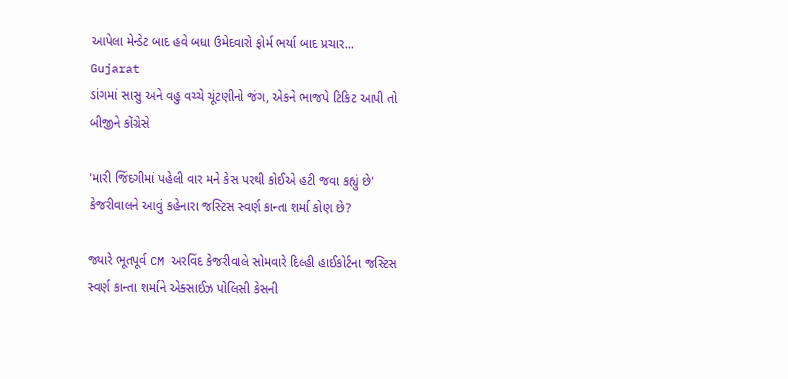આપેલા મેન્ડેટ બાદ હવે બધા ઉમેદવારો ફોર્મ ભર્યા બાદ પ્રચાર...
Gujarat
ડાંગમાં સાસુ અને વહુ વચ્ચે ચૂંટણીનો જંગ, એકને ભાજપે ટિકિટ આપી તો બીજીને કોંગ્રેસે

'મારી જિંદગીમાં પહેલી વાર મને કેસ પરથી કોઈએ હટી જવા કહ્યું છે' કેજરીવાલને આવું કહેનારા જસ્ટિસ સ્વર્ણ કાન્તા શર્મા કોણ છે?

જ્યારે ભૂતપૂર્વ CM અરવિંદ કેજરીવાલે સોમવારે દિલ્હી હાઈકોર્ટના જસ્ટિસ સ્વર્ણ કાન્તા શર્માને એક્સાઈઝ પોલિસી કેસની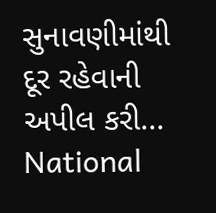સુનાવણીમાંથી દૂર રહેવાની અપીલ કરી...
National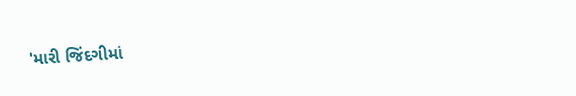'મારી જિંદગીમાં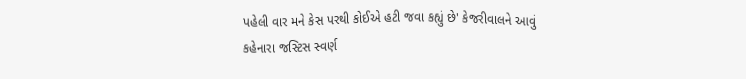પહેલી વાર મને કેસ પરથી કોઈએ હટી જવા કહ્યું છે' કેજરીવાલને આવું કહેનારા જસ્ટિસ સ્વર્ણ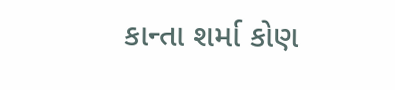કાન્તા શર્મા કોણ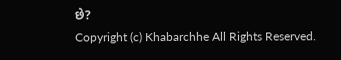છે?
Copyright (c) Khabarchhe All Rights Reserved.